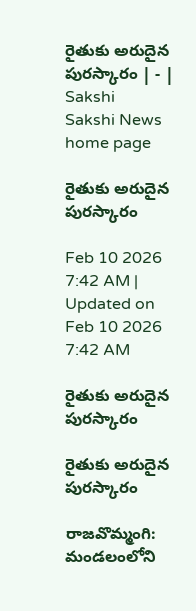రైతుకు అరుదైన పురస్కారం | - | Sakshi
Sakshi News home page

రైతుకు అరుదైన పురస్కారం

Feb 10 2026 7:42 AM | Updated on Feb 10 2026 7:42 AM

రైతుకు అరుదైన పురస్కారం

రైతుకు అరుదైన పురస్కారం

రాజవొమ్మంగి: మండలంలోని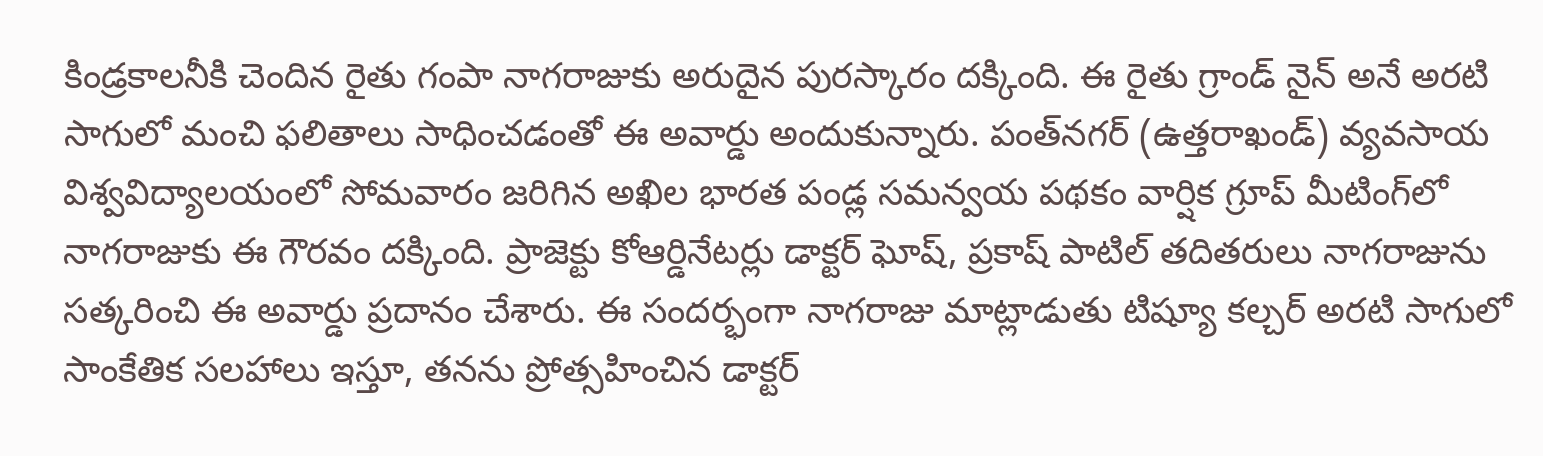కిండ్రకాలనీకి చెందిన రైతు గంపా నాగరాజుకు అరుదైన పురస్కారం దక్కింది. ఈ రైతు గ్రాండ్‌ నైన్‌ అనే అరటి సాగులో మంచి ఫలితాలు సాధించడంతో ఈ అవార్డు అందుకున్నారు. పంత్‌నగర్‌ (ఉత్తరాఖండ్‌) వ్యవసాయ విశ్వవిద్యాలయంలో సోమవారం జరిగిన అఖిల భారత పండ్ల సమన్వయ పథకం వార్షిక గ్రూప్‌ మీటింగ్‌లో నాగరాజుకు ఈ గౌరవం దక్కింది. ప్రాజెక్టు కోఆర్డినేటర్లు డాక్టర్‌ ఘోష్‌, ప్రకాష్‌ పాటిల్‌ తదితరులు నాగరాజును సత్కరించి ఈ అవార్డు ప్రదానం చేశారు. ఈ సందర్భంగా నాగరాజు మాట్లాడుతు టిష్యూ కల్చర్‌ అరటి సాగులో సాంకేతిక సలహాలు ఇస్తూ, తనను ప్రోత్సహించిన డాక్టర్‌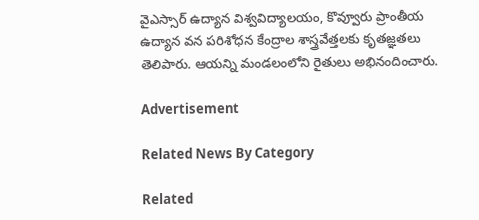వైఎస్సార్‌ ఉద్యాన విశ్వవిద్యాలయం, కొవ్వూరు ప్రాంతీయ ఉద్యాన వన పరిశోధన కేంద్రాల శాస్త్రవేత్తలకు కృతజ్ఞతలు తెలిపారు. ఆయన్ని మండలంలోని రైతులు అభినందించారు.

Advertisement

Related News By Category

Related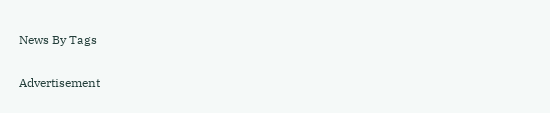News By Tags

Advertisement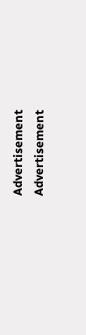Advertisement
Advertisement